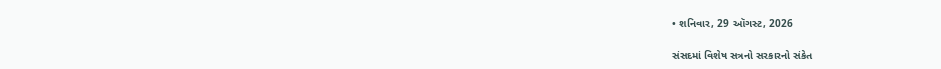• શનિવાર, 29 ઑગસ્ટ, 2026

સંસદમાં વિશેષ સત્રનો સરકારનો સંકેત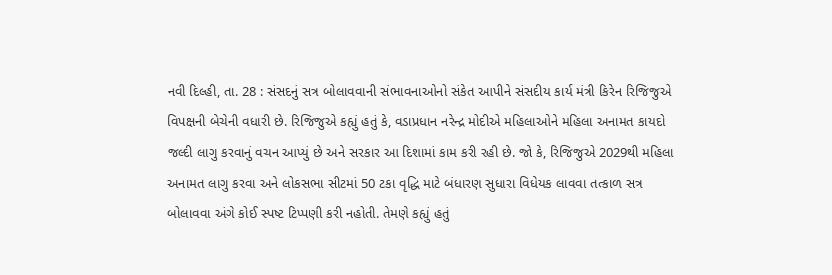નવી દિલ્હી, તા. 28 : સંસદનું સત્ર બોલાવવાની સંભાવનાઓનો સંકેત આપીને સંસદીય કાર્ય મંત્રી કિરેન રિજિજુએ વિપક્ષની બેચેની વધારી છે. રિજિજુએ કહ્યું હતું કે, વડાપ્રધાન નરેન્દ્ર મોદીએ મહિલાઓને મહિલા અનામત કાયદો  જલ્દી લાગુ કરવાનું વચન આપ્યું છે અને સરકાર આ દિશામાં કામ કરી રહી છે. જો કે, રિજિજુએ 2029થી મહિલા અનામત લાગુ કરવા અને લોકસભા સીટમાં 50 ટકા વૃદ્ધિ માટે બંધારણ સુધારા વિધેયક લાવવા તત્કાળ સત્ર બોલાવવા અંગે કોઈ સ્પષ્ટ ટિપ્પણી કરી નહોતી. તેમણે કહ્યું હતું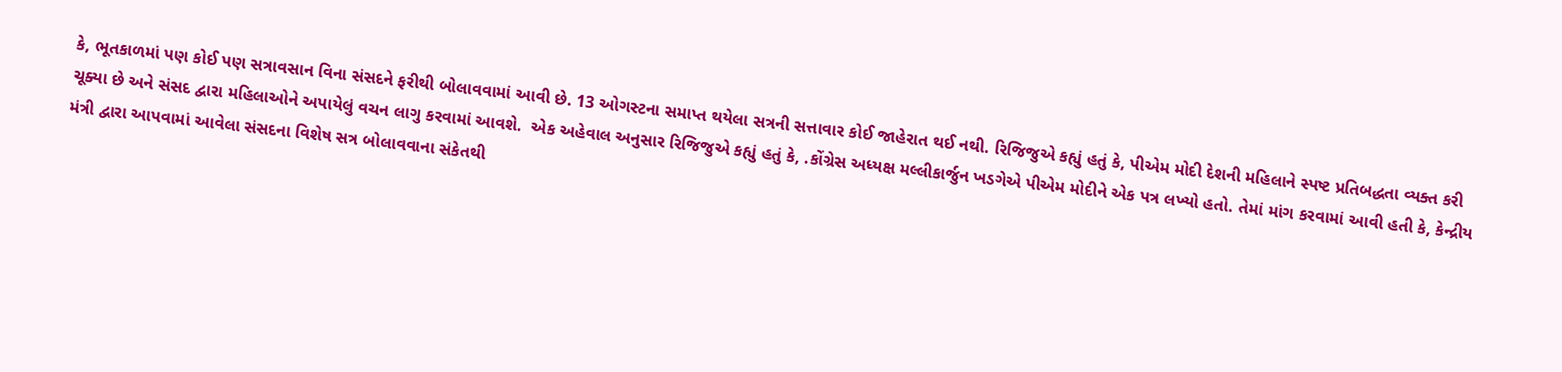કે, ભૂતકાળમાં પણ કોઈ પણ સત્રાવસાન વિના સંસદને ફરીથી બોલાવવામાં આવી છે. 13 ઓગસ્ટના સમાપ્ત થયેલા સત્રની સત્તાવાર કોઈ જાહેરાત થઈ નથી. રિજિજુએ કહ્યું હતું કે, પીએમ મોદી દેશની મહિલાને સ્પષ્ટ પ્રતિબદ્ધતા વ્યક્ત કરી ચૂક્યા છે અને સંસદ દ્વારા મહિલાઓને અપાયેલું વચન લાગુ કરવામાં આવશે.  એક અહેવાલ અનુસાર રિજિજુએ કહ્યું હતું કે, .કોંગ્રેસ અધ્યક્ષ મલ્લીકાર્જુન ખડગેએ પીએમ મોદીને એક પત્ર લખ્યો હતો. તેમાં માંગ કરવામાં આવી હતી કે, કેન્દ્રીય મંત્રી દ્વારા આપવામાં આવેલા સંસદના વિશેષ સત્ર બોલાવવાના સંકેતથી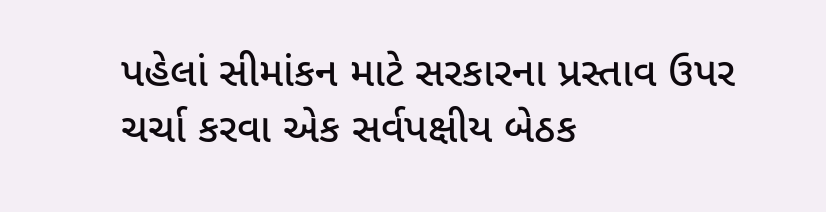પહેલાં સીમાંકન માટે સરકારના પ્રસ્તાવ ઉપર ચર્ચા કરવા એક સર્વપક્ષીય બેઠક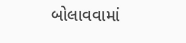બોલાવવામાં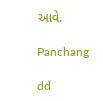આવે.

Panchang

dd